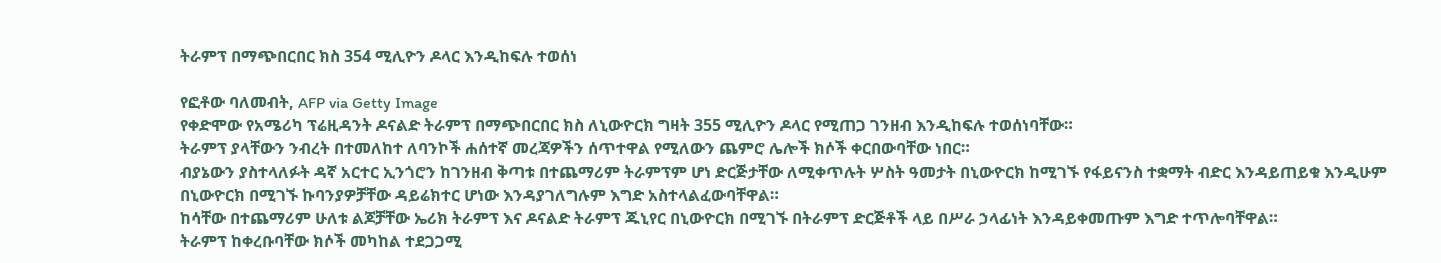ትራምፕ በማጭበርበር ክስ 354 ሚሊዮን ዶላር እንዲከፍሉ ተወሰነ

የፎቶው ባለመብት, AFP via Getty Image
የቀድሞው የአሜሪካ ፕሬዚዳንት ዶናልድ ትራምፕ በማጭበርበር ክስ ለኒውዮርክ ግዛት 355 ሚሊዮን ዶላር የሚጠጋ ገንዘብ እንዲከፍሉ ተወሰነባቸው።
ትራምፕ ያላቸውን ንብረት በተመለከተ ለባንኮች ሐሰተኛ መረጃዎችን ሰጥተዋል የሚለውን ጨምሮ ሌሎች ክሶች ቀርበውባቸው ነበር።
ብያኔውን ያስተላለፉት ዳኛ አርተር ኢንጎሮን ከገንዘብ ቅጣቱ በተጨማሪም ትራምፕም ሆነ ድርጅታቸው ለሚቀጥሉት ሦስት ዓመታት በኒውዮርክ ከሚገኙ የፋይናንስ ተቋማት ብድር እንዳይጠይቁ እንዲሁም በኒውዮርክ በሚገኙ ኩባንያዎቻቸው ዳይሬክተር ሆነው እንዳያገለግሉም እግድ አስተላልፈውባቸዋል።
ከሳቸው በተጨማሪም ሁለቱ ልጆቻቸው ኤሪክ ትራምፕ እና ዶናልድ ትራምፕ ጁኒየር በኒውዮርክ በሚገኙ በትራምፕ ድርጅቶች ላይ በሥራ ኃላፊነት እንዳይቀመጡም እግድ ተጥሎባቸዋል።
ትራምፕ ከቀረቡባቸው ክሶች መካከል ተደጋጋሚ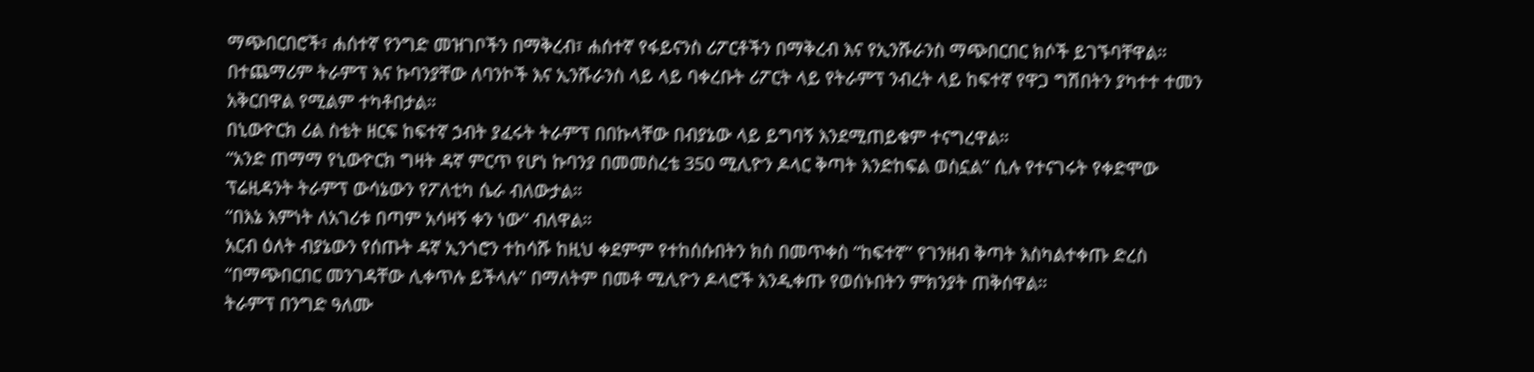ማጭበርበሮች፣ ሐሰተኛ የንግድ መዝገቦችን በማቅረብ፣ ሐሰተኛ የፋይናንስ ሪፖርቶችን በማቅረብ እና የኢንሹራንስ ማጭበርበር ክሶች ይገኙባቸዋል።
በተጨማሪም ትራምፕ እና ኩባንያቸው ለባንኮች እና ኢንሹራንስ ላይ ላይ ባቀረቡት ሪፖርት ላይ የትራምፕ ንብረት ላይ ከፍተኛ የዋጋ ግሽበትን ያካተተ ተመን አቅርበዋል የሚልም ተካቶበታል።
በኒውዮርክ ሪል ስቴት ዘርፍ ከፍተኛ ኃብት ያፈሩት ትራምፕ በበኩላቸው በብያኔው ላይ ይግባኝ እንደሚጠይቁም ተናግረዋል።
“አንድ ጠማማ የኒውዮርክ ግዛት ዳኛ ምርጥ የሆነ ኩባንያ በመመስረቴ 350 ሚሊዮን ዶላር ቅጣት እንድከፍል ወስኗል” ሲሉ የተናገሩት የቀድሞው ፕሬዚዳንት ትራምፕ ውሳኔውን የፖለቲካ ሴራ ብለውታል።
“በእኔ እምነት ለአገሪቱ በጣም አሳዛኝ ቀን ነው” ብለዋል።
አርብ ዕለት ብያኔውን የሰጡት ዳኛ ኢንጎሮን ተከሳሹ ከዚህ ቀደምም የተከሰሱበትን ክስ በመጥቀስ “ከፍተኛ” የገንዘብ ቅጣት እስካልተቀጡ ድረስ “በማጭበርበር መንገዳቸው ሊቀጥሉ ይችላሉ” በማለትም በመቶ ሚሊዮን ዶላሮች እንዲቀጡ የወሰኑበትን ምክንያት ጠቅሰዋል።
ትራምፕ በንግድ ዓለሙ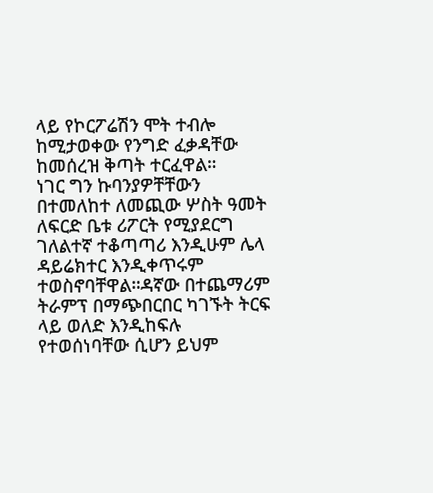ላይ የኮርፖሬሽን ሞት ተብሎ ከሚታወቀው የንግድ ፈቃዳቸው ከመሰረዝ ቅጣት ተርፈዋል።
ነገር ግን ኩባንያዎቸቸውን በተመለከተ ለመጪው ሦስት ዓመት ለፍርድ ቤቱ ሪፖርት የሚያደርግ ገለልተኛ ተቆጣጣሪ እንዲሁም ሌላ ዳይሬክተር እንዲቀጥሩም ተወስኖባቸዋል።ዳኛው በተጨማሪም ትራምፕ በማጭበርበር ካገኙት ትርፍ ላይ ወለድ እንዲከፍሉ የተወሰነባቸው ሲሆን ይህም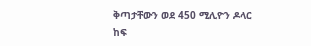ቅጣታቸውን ወደ 450 ሚሊዮን ዶላር ከፍ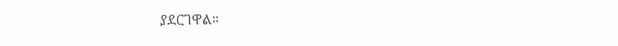ያደርገዋል።